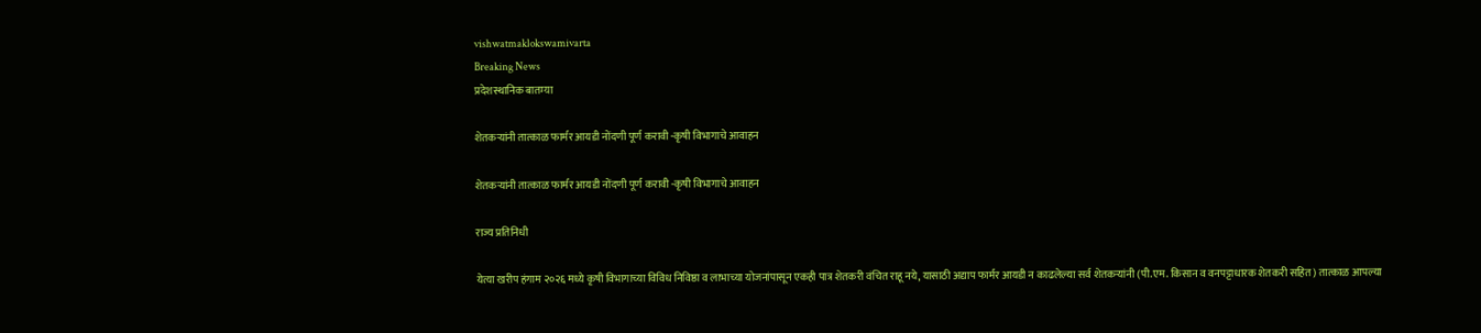vishwatmaklokswamivarta
Breaking News
प्रदेशस्थानिक बातम्या

शेतकऱ्यांनी तात्काळ फार्मर आयडी नोंदणी पूर्ण करावी -कृषी विभागाचे आवाहन

शेतकऱ्यांनी तात्काळ फार्मर आयडी नोंदणी पूर्ण करावी -कृषी विभागाचे आवाहन

राज्य प्रतिनिधी

येत्या खरीप हंगाम २०२६ मध्ये कृषी विभागाच्या विविध निविष्ठा व लाभाच्या योजनांपासून एकही पात्र शेतकरी वंचित राहू नये, यासाठी अद्याप फार्मर आयडी न काढलेल्या सर्व शेतकऱ्यांनी (पी.एम. किसान व वनपट्टाधारक शेतकरी सहित) तात्काळ आपल्या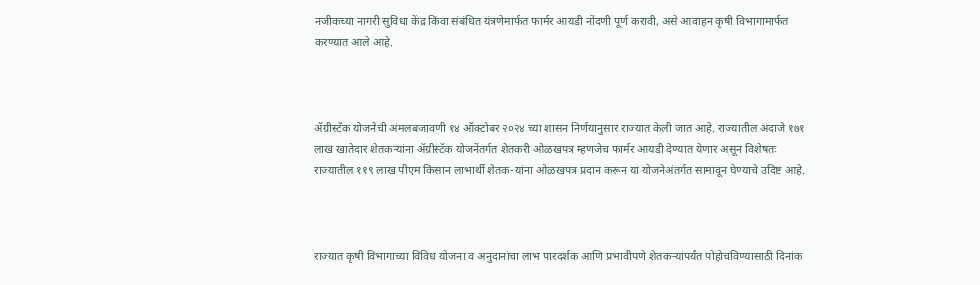नजीकच्या नागरी सुविधा केंद्र किंवा संबंधित यंत्रणेमार्फत फार्मर आयडी नोंदणी पूर्ण करावी, असे आवाहन कृषी विभागामार्फत करण्यात आले आहे.



ॲग्रीस्टॅक योजनेची अंमलबजावणी १४ ऑक्टोबर २०२४ च्या शासन निर्णयानुसार राज्यात केली जात आहे. राज्यातील अंदाजे १७१ लाख खातेदार शेतकऱ्यांना ॲग्रीस्टॅक योजनेंतर्गत शेतकरी ओळखपत्र म्हणजेच फार्मर आयडी देण्यात येणार असून विशेषतः राज्यातील ११९ लाख पीएम किसान लाभार्थी शेतक-यांना ओळखपत्र प्रदान करून या योजनेअंतर्गत सामावून घेण्याचे उदिष्ट आहे.



राज्यात कृषी विभागाच्या विविध योजना व अनुदानांचा लाभ पारदर्शक आणि प्रभावीपणे शेतकऱ्यांपर्यंत पोहोचविण्यासाठी दिनांक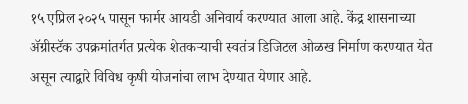१५ एप्रिल २०२५ पासून फार्मर आयडी अनिवार्य करण्यात आला आहे. केंद्र शासनाच्या ॲग्रीस्टॅक उपक्रमांतर्गत प्रत्येक शेतकऱ्याची स्वतंत्र डिजिटल ओळख निर्माण करण्यात येत असून त्याद्वारे विविध कृषी योजनांचा लाभ देण्यात येणार आहे.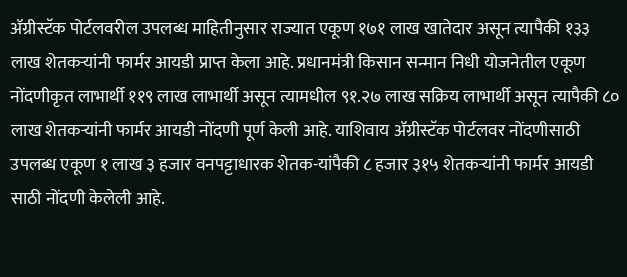ॲग्रीस्टॅक पोर्टलवरील उपलब्ध माहितीनुसार राज्यात एकूण १७१ लाख खातेदार असून त्यापैकी १३३ लाख शेतकऱ्यांनी फार्मर आयडी प्राप्त केला आहे. प्रधानमंत्री किसान सन्मान निधी योजनेतील एकूण नोंदणीकृत लाभार्थी ११९ लाख लाभार्थी असून त्यामधील ९१.२७ लाख सक्रिय लाभार्थी असून त्यापैकी ८० लाख शेतकऱ्यांनी फार्मर आयडी नोंदणी पूर्ण केली आहे. याशिवाय ॲग्रीस्टॅक पोर्टलवर नोंदणीसाठी उपलब्ध एकूण १ लाख ३ हजार वनपट्टाधारक शेतक-यांपैकी ८ हजार ३१५ शेतकऱ्यांनी फार्मर आयडी साठी नोंदणी केलेली आहे.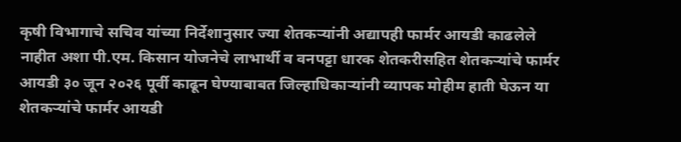कृषी विभागाचे सचिव यांच्या निर्देशानुसार ज्या शेतकऱ्यांनी अद्यापही फार्मर आयडी काढलेले नाहीत अशा पी.एम. किसान योजनेचे लाभार्थी व वनपट्टा धारक शेतकरीसहित शेतकऱ्यांचे फार्मर आयडी ३० जून २०२६ पूर्वी काढून घेण्याबाबत जिल्हाधिकाऱ्यांनी व्यापक मोहीम हाती घेऊन या शेतकऱ्यांचे फार्मर आयडी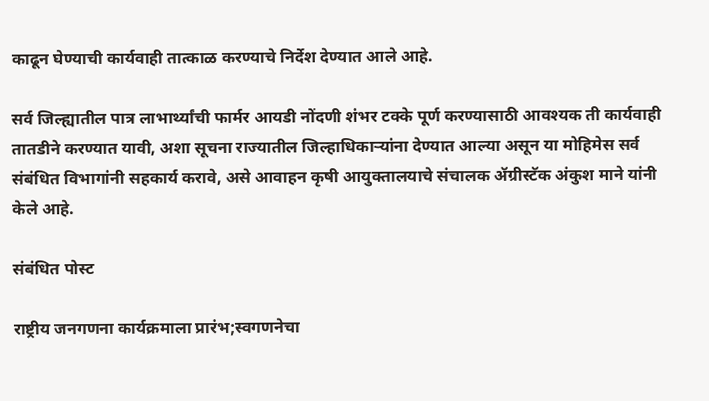काढून घेण्याची कार्यवाही तात्काळ करण्याचे निर्देश देण्यात आले आहे.

सर्व जिल्ह्यातील पात्र लाभार्थ्यांची फार्मर आयडी नोंदणी शंभर टक्के पूर्ण करण्यासाठी आवश्यक ती कार्यवाही तातडीने करण्यात यावी, अशा सूचना राज्यातील जिल्हाधिकाऱ्यांना देण्यात आल्या असून या मोहिमेस सर्व संबंधित विभागांनी सहकार्य करावे, असे आवाहन कृषी आयुक्तालयाचे संचालक ॲग्रीस्टॅक अंकुश माने यांनी केले आहे.

संबंधित पोस्ट

राष्ट्रीय जनगणना कार्यक्रमाला प्रारंभ;स्वगणनेचा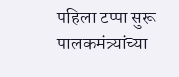पहिला टप्पा सुरू पालकमंत्र्यांच्या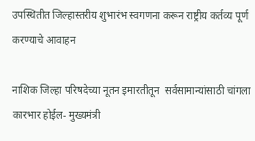उपस्थितीत जिल्हास्तरीय शुभारंभ स्वगणना करून राष्ट्रीय कर्तव्य पूर्ण करण्याचे आवाहन

नाशिक जिल्हा परिषदेच्या नूतन इमारतीतून  सर्वसामान्यांसाठी चांगला कारभार होईल- मुख्यमंत्री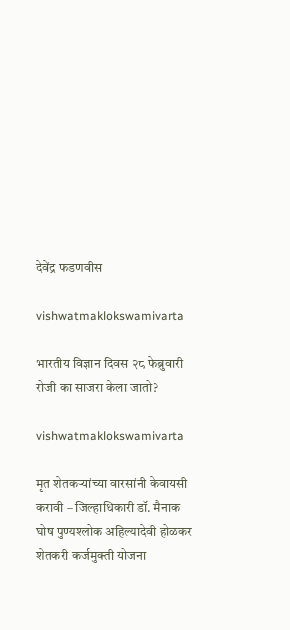देवेंद्र फडणवीस

vishwatmaklokswamivarta

भारतीय विज्ञान दिवस २८ फेब्रुवारी रोजी का साजरा केला जातो?

vishwatmaklokswamivarta

मृत शेतकऱ्यांच्या वारसांनी केवायसी करावी – जिल्हाधिकारी डॉ. मैनाक घोष पुण्यश्लोक अहिल्यादेवी होळकर शेतकरी कर्जमुक्ती योजना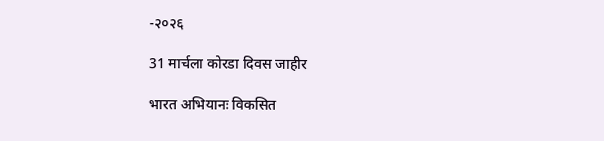-२०२६

31 मार्चला कोरडा दिवस जाहीर

भारत अभियानः विकसित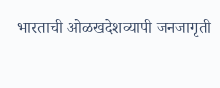भारताची ओळखदेशव्यापी जनजागृती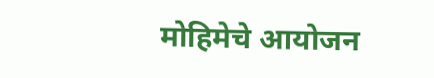मोहिमेचे आयोजन